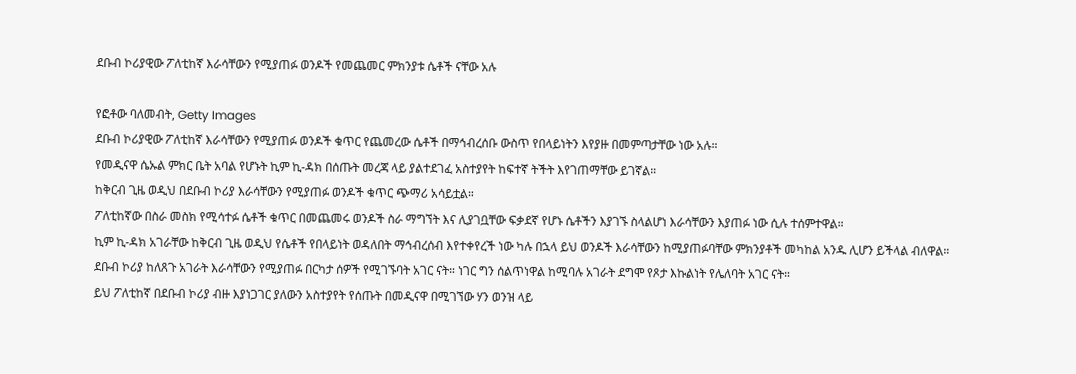ደቡብ ኮሪያዊው ፖለቲከኛ እራሳቸውን የሚያጠፉ ወንዶች የመጨመር ምክንያቱ ሴቶች ናቸው አሉ

የፎቶው ባለመብት, Getty Images
ደቡብ ኮሪያዊው ፖለቲከኛ እራሳቸውን የሚያጠፉ ወንዶች ቁጥር የጨመረው ሴቶች በማኅብረሰቡ ውስጥ የበላይነትን እየያዙ በመምጣታቸው ነው አሉ።
የመዲናዋ ሴኡል ምክር ቤት አባል የሆኑት ኪም ኪ-ዳክ በሰጡት መረጃ ላይ ያልተደገፈ አስተያየት ከፍተኛ ትችት እየገጠማቸው ይገኛል።
ከቅርብ ጊዜ ወዲህ በደቡብ ኮሪያ እራሳቸውን የሚያጠፉ ወንዶች ቁጥር ጭማሪ አሳይቷል።
ፖለቲከኛው በስራ መስክ የሚሳተፉ ሴቶች ቁጥር በመጨመሩ ወንዶች ስራ ማግኘት እና ሊያገቧቸው ፍቃደኛ የሆኑ ሴቶችን እያገኙ ስላልሆነ እራሳቸውን እያጠፉ ነው ሲሉ ተሰምተዋል።
ኪም ኪ-ዳክ አገራቸው ከቅርብ ጊዜ ወዲህ የሴቶች የበላይነት ወዳለበት ማኅብረሰብ እየተቀየረች ነው ካሉ በኋላ ይህ ወንዶች እራሳቸውን ከሚያጠፉባቸው ምክንያቶች መካከል አንዱ ሊሆን ይችላል ብለዋል።
ደቡብ ኮሪያ ከለጸጉ አገራት እራሳቸውን የሚያጠፉ በርካታ ሰዎች የሚገኙባት አገር ናት። ነገር ግን ሰልጥነዋል ከሚባሉ አገራት ደግሞ የጾታ እኩልነት የሌለባት አገር ናት።
ይህ ፖለቲከኛ በደቡብ ኮሪያ ብዙ እያነጋገር ያለውን አስተያየት የሰጡት በመዲናዋ በሚገኘው ሃን ወንዝ ላይ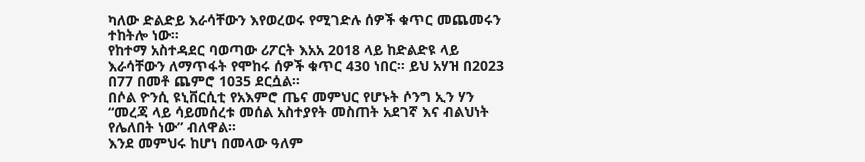ካለው ድልድይ እራሳቸውን እየወረወሩ የሚገድሉ ሰዎች ቁጥር መጨመሩን ተከትሎ ነው።
የከተማ አስተዳደር ባወጣው ሪፖርት እአአ 2018 ላይ ከድልድዩ ላይ እራሳቸውን ለማጥፋት የሞከሩ ሰዎች ቁጥር 430 ነበር። ይህ አሃዝ በ2023 በ77 በመቶ ጨምሮ 1035 ደርሷል።
በሶል ዮንሲ ዩኒቨርሲቲ የአእምሮ ጤና መምህር የሆኑት ሶንግ ኢን ሃን “መረጃ ላይ ሳይመሰረቱ መሰል አስተያየት መስጠት አደገኛ እና ብልህነት የሌለበት ነው” ብለዋል።
እንደ መምህሩ ከሆነ በመላው ዓለም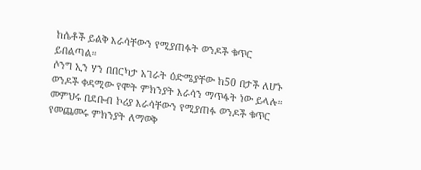ከሴቶች ይልቅ እራሳቸውን የሚያጠፉት ወንዶች ቁጥር ይበልጣል።
ሶንግ ኢን ሃን በበርካታ አገራት ዕድሜያቸው ከ50 በታች ለሆኑ ወንዶች ቀዳሚው የሞት ምክንያት እራሳን ማጥፋት ነው ይላሉ።
መምህሩ በደቡብ ኮሪያ እራሳቸውን የሚያጠፉ ወንዶች ቁጥር የመጨመሩ ምክንያት ለማወቅ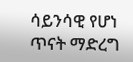ሳይንሳዊ የሆነ ጥናት ማድረግ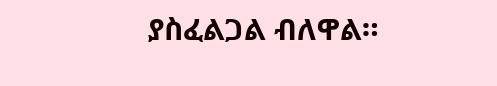ያስፈልጋል ብለዋል።